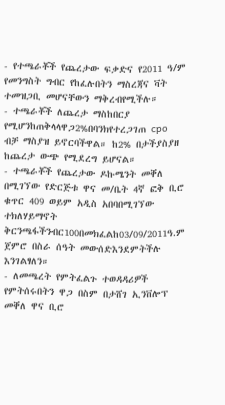- የተጫራቾች የጨረታው ፍቃድና የ2011 ዓ/ም የመንግስት ግብር የከፈሉበትን ማስረጃና ቫት ተመዝጋቢ መሆናቸውን ማቅረብየሚችሉ።
- ተጫራቾች ለጨረታ ማስከበርያ የሚሆንከጠቅላላዋጋ2%በባንክየተረጋገጠ cpo ብቻ ማስያዝ ይኖርባችዋል። ከ2% በታችያስያዘ ከጨረታ ውጭ የሚደረግ ይሆናል።
- ተጫራቾች የጨረታው ዶኩሜንት መቐለ በሚገኘው የድርጅቱ ዋና መ/ቤት 4ኛ ፎቅ ቢሮ ቁጥር 409 ወይም አዲስ አበባበሚገኘው ተክለሃይማኖት ቅርንጫፋችንብር100በመክፈልከ03/09/2011ዓ.ም ጀምሮ በስራ ሰዓት መውሰድእንደምትችሉ እንገልፃለን።
- ለመጫረት የምትፈልጉ ተወዳዳሪዎች የምትሰሩበትን ዋጋ በስም በታሸገ ኢንቨሎፕ መቐለ ዋና ቢሮ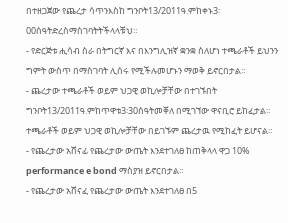በተዘጋጀው የጨረታ ሳጥንእስከ ግንቦት13/2011ዓ.ምከቀኑ3፡00ሰዓትድረስማስገባትትችላላቹህ።
- የድርጅቱ ሒሳብ ስራ በትግርኛ እና በእንግሊዝኛ ቋንቋ ስለሆነ ተጫራቶች ይህንን ግምት ውስጥ በማስገባት ሊሰሩ የሚችሉመሆኑን ማወቅ ይኖርበታል።
- ጨረታው ተጫራቶች ወይም ህጋዊ ወኪሎቻቸው በተገኙበት ግንቦት13/2011ዓ.ምከጥዋቱ3፡30ሰዓትመቐለ በሚገኘው ዋናቢሮ ይከፈታል። ተጫራቶች ወይም ህጋዊ ወኪሎቻቸው በይገኙም ጨረታዉ የሚከፈት ይሆናል።
- የጨረታው አሸናፊ የጨረታው ውጤት እንደተገለፀ ከጠቅላላ ዋጋ 10% performance e bond ማስያዝ ይኖርበታል።
- የጨረታው አሸናፈ የጨረታው ውጤት እንደተገለፀ በ5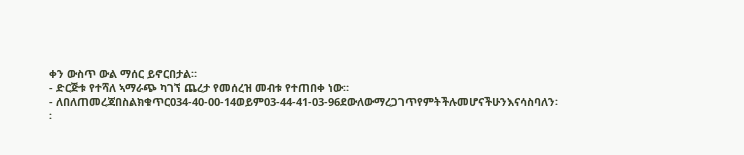ቀን ውስጥ ውል ማሰር ይኖርበታል።
- ድርጅቱ የተሻለ ኣማራጭ ካገኘ ጨረታ የመሰረዝ መብቱ የተጠበቀ ነው።
- ለበለጠመረጃበስልክቁጥር034-40-00-14ወይም03-44-41-03-96ደውለውማረጋገጥየምትችሉመሆናችሁንእናሳስባለን፡፡